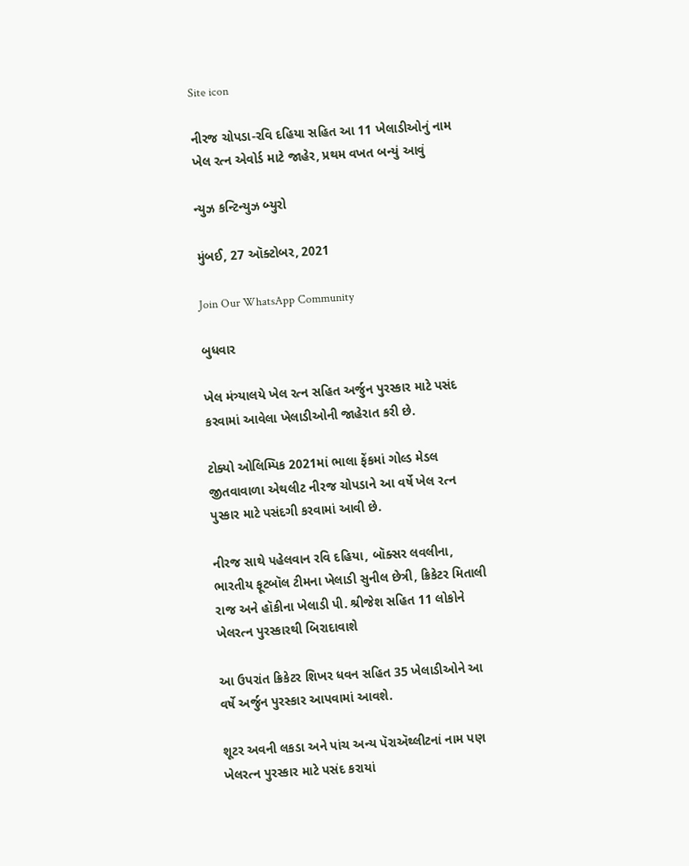Site icon

નીરજ ચોપડા-રવિ દહિયા સહિત આ 11 ખેલાડીઓનું નામ ખેલ રત્ન એવોર્ડ માટે જાહેર, પ્રથમ વખત બન્યું આવું

ન્યુઝ કન્ટિન્યુઝ બ્યુરો

મુંબઈ, 27 ઑક્ટોબર, 2021

Join Our WhatsApp Community

બુધવાર

ખેલ મંત્ર્યાલયે ખેલ રત્ન સહિત અર્જુન પુરસ્કાર માટે પસંદ કરવામાં આવેલા ખેલાડીઓની જાહેરાત કરી છે.

ટોક્યો ઓલિમ્પિક 2021માં ભાલા ફેંકમાં ગોલ્ડ મેડલ જીતવાવાળા એથલીટ નીરજ ચોપડાને આ વર્ષે ખેલ રત્ન પુસ્કાર માટે પસંદગી કરવામાં આવી છે.

નીરજ સાથે પહેલવાન રવિ દહિયા, બૉક્સર લવલીના, ભારતીય ફૂટબૉલ ટીમના ખેલાડી સુનીલ છેત્રી, ક્રિકેટર મિતાલી રાજ અને હૉકીના ખેલાડી પી. શ્રીજેશ સહિત 11 લોકોને ખેલરત્ન પુરસ્કારથી બિરાદાવાશે

આ ઉપરાંત ક્રિકેટર શિખર ધવન સહિત 35 ખેલાડીઓને આ વર્ષે અર્જુન પુરસ્કાર આપવામાં આવશે.

શૂટર અવની લકડા અને પાંચ અન્ય પૅરાઍથ્લીટનાં નામ પણ ખેલરત્ન પુરસ્કાર માટે પસંદ કરાયાં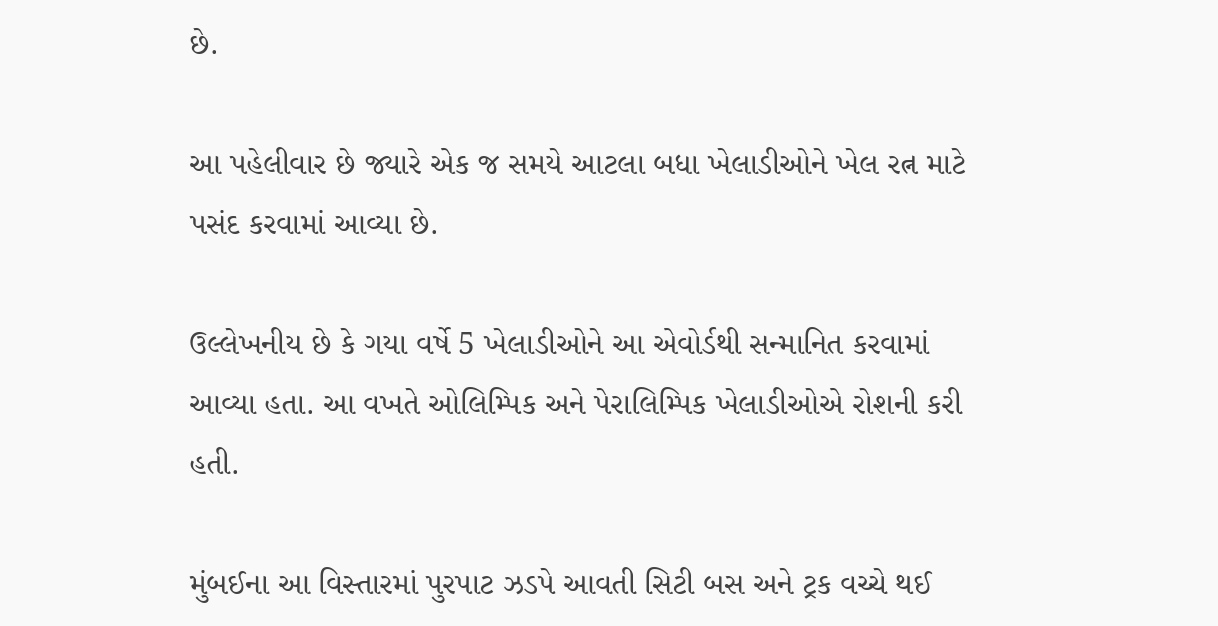છે.

આ પહેલીવાર છે જ્યારે એક જ સમયે આટલા બધા ખેલાડીઓને ખેલ રત્ન માટે પસંદ કરવામાં આવ્યા છે.

ઉલ્લેખનીય છે કે ગયા વર્ષે 5 ખેલાડીઓને આ એવોર્ડથી સન્માનિત કરવામાં આવ્યા હતા. આ વખતે ઓલિમ્પિક અને પેરાલિમ્પિક ખેલાડીઓએ રોશની કરી હતી.

મુંબઈના આ વિસ્તારમાં પુરપાટ ઝડપે આવતી સિટી બસ અને ટ્રક વચ્ચે થઈ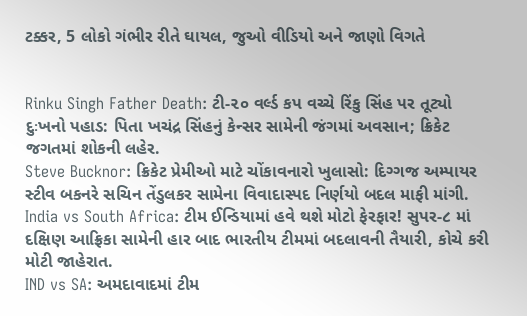ટક્કર, 5 લોકો ગંભીર રીતે ઘાયલ, જુઓ વીડિયો અને જાણો વિગતે


Rinku Singh Father Death: ટી-૨૦ વર્લ્ડ કપ વચ્ચે રિંકુ સિંહ પર તૂટ્યો દુઃખનો પહાડ: પિતા ખચંદ્ર સિંહનું કેન્સર સામેની જંગમાં અવસાન; ક્રિકેટ જગતમાં શોકની લહેર.
Steve Bucknor: ક્રિકેટ પ્રેમીઓ માટે ચોંકાવનારો ખુલાસો: દિગ્ગજ અમ્પાયર સ્ટીવ બકનરે સચિન તેંડુલકર સામેના વિવાદાસ્પદ નિર્ણયો બદલ માફી માંગી.
India vs South Africa: ટીમ ઈન્ડિયામાં હવે થશે મોટો ફેરફાર! સુપર-૮ માં દક્ષિણ આફ્રિકા સામેની હાર બાદ ભારતીય ટીમમાં બદલાવની તૈયારી, કોચે કરી મોટી જાહેરાત.
IND vs SA: અમદાવાદમાં ટીમ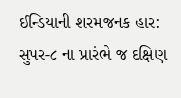ઈન્ડિયાની શરમજનક હાર: સુપર-૮ ના પ્રારંભે જ દક્ષિણ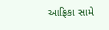આફ્રિકા સામે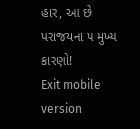હાર, આ છે પરાજયના ૫ મુખ્ય કારણો!
Exit mobile version